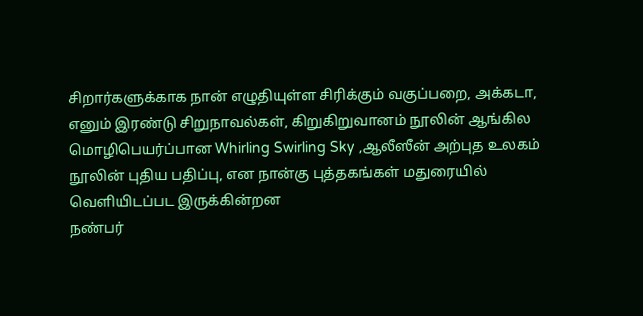சிறார்களுக்காக நான் எழுதியுள்ள சிரிக்கும் வகுப்பறை, அக்கடா, எனும் இரண்டு சிறுநாவல்கள், கிறுகிறுவானம் நூலின் ஆங்கில மொழிபெயர்ப்பான Whirling Swirling Sky ,ஆலீஸீன் அற்புத உலகம் நூலின் புதிய பதிப்பு, என நான்கு புத்தகங்கள் மதுரையில் வெளியிடப்பட இருக்கின்றன
நண்பர்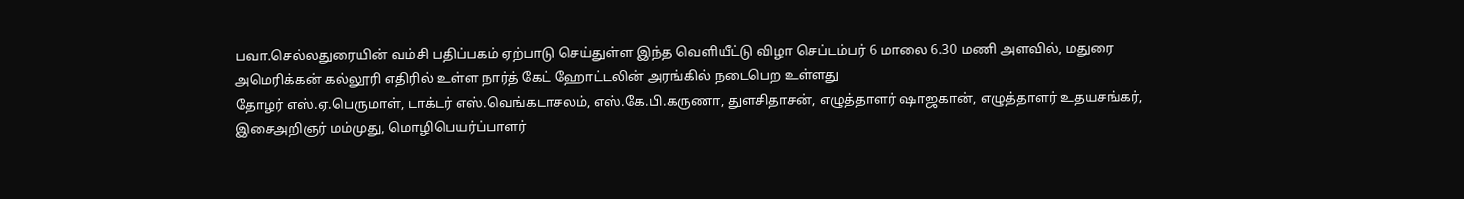பவா.செல்லதுரையின் வம்சி பதிப்பகம் ஏற்பாடு செய்துள்ள இந்த வெளியீட்டு விழா செப்டம்பர் 6 மாலை 6.30 மணி அளவில், மதுரை அமெரிக்கன் கல்லூரி எதிரில் உள்ள நார்த் கேட் ஹோட்டலின் அரங்கில் நடைபெற உள்ளது
தோழர் எஸ்.ஏ.பெருமாள், டாக்டர் எஸ்.வெங்கடாசலம், எஸ்.கே.பி.கருணா, துளசிதாசன், எழுத்தாளர் ஷாஜகான், எழுத்தாளர் உதயசங்கர், இசைஅறிஞர் மம்முது, மொழிபெயர்ப்பாளர்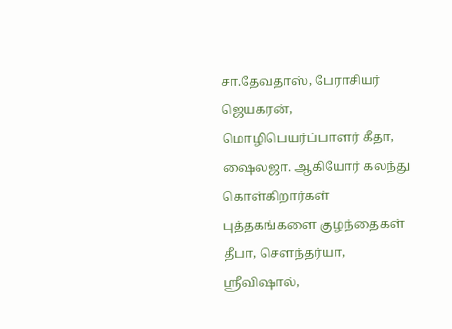சா.தேவதாஸ், பேராசியர் ஜெயகரன், மொழிபெயர்ப்பாளர் கீதா, ஷைலஜா. ஆகியோர் கலந்து கொள்கிறார்கள்
புத்தகங்களை குழந்தைகள் தீபா, சௌந்தர்யா, ஸ்ரீவிஷால்,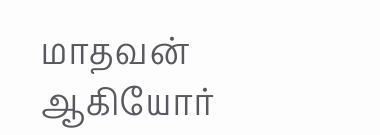மாதவன் ஆகியோர்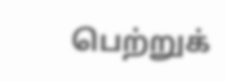பெற்றுக்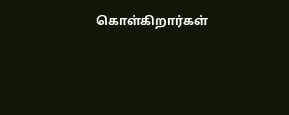கொள்கிறார்கள்